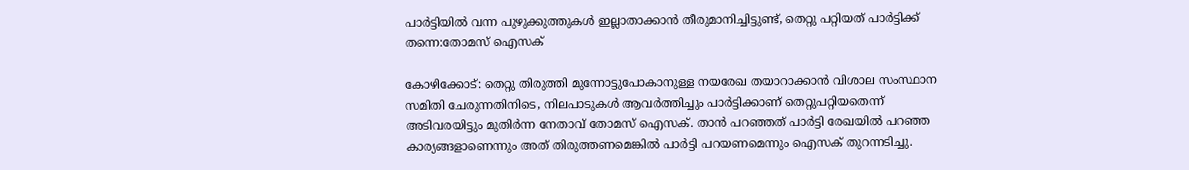പാർട്ടിയിൽ വന്ന പുഴുക്കുത്തുകൾ ഇല്ലാതാക്കാൻ തീരുമാനിച്ചിട്ടുണ്ട്, തെറ്റു പറ്റിയത് പാർട്ടിക്ക് തന്നെ:തോമസ് ഐസക്

കോഴിക്കോട്: തെറ്റു തിരുത്തി മുന്നോട്ടുപോകാനുള്ള നയരേഖ തയാറാക്കാൻ വിശാല സംസ്ഥാന സമിതി ചേരുന്നതിനിടെ, നിലപാടുകൾ ആവർത്തിച്ചും പാർട്ടിക്കാണ് തെറ്റുപറ്റിയതെന്ന് അടിവരയിട്ടും മുതിർന്ന നേതാവ് തോമസ് ഐസക്. താൻ പറഞ്ഞത് പാർട്ടി രേഖയിൽ പറഞ്ഞ കാര്യങ്ങളാണെന്നും അത് തിരുത്തണമെങ്കിൽ പാർട്ടി പറയണമെന്നും ഐസക് തുറന്നടിച്ചു.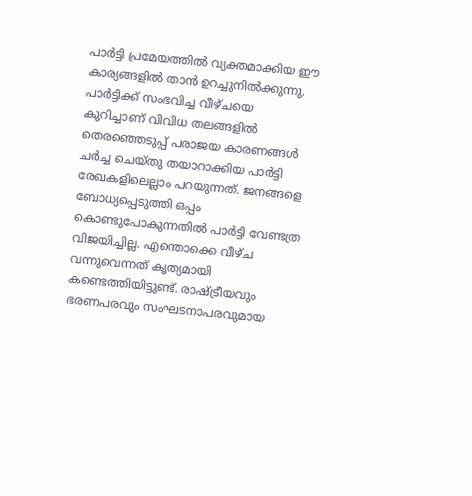പാർട്ടി പ്രമേയത്തിൽ വ്യക്തമാക്കിയ ഈ കാര്യങ്ങളിൽ താൻ ഉറച്ചുനിൽക്കുന്നു. പാർട്ടിക്ക് സംഭവിച്ച വീഴ്ചയെ കുറിച്ചാണ് വിവിധ തലങ്ങളിൽ തെരഞ്ഞെടുപ്പ് പരാജയ കാരണങ്ങൾ ചർച്ച ചെയ്തു തയാറാക്കിയ പാർട്ടി രേഖകളിലെല്ലാം പറയുന്നത്. ജനങ്ങളെ ബോധ്യപ്പെടുത്തി ഒപ്പം കൊണ്ടുപോകുന്നതിൽ പാർട്ടി വേണ്ടത്ര വിജയിച്ചില്ല. എന്തൊക്കെ വീഴ്ച വന്നുവെന്നത് കൃത്യമായി കണ്ടെത്തിയിട്ടുണ്ട്. രാഷ്ട്രീയവും ഭരണപരവും സംഘടനാപരവുമായ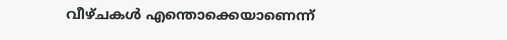വീഴ്ചകൾ എന്തൊക്കെയാണെന്ന്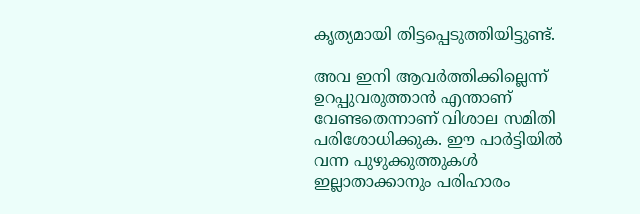കൃത്യമായി തിട്ടപ്പെടുത്തിയിട്ടുണ്ട്.

അവ ഇനി ആവർത്തിക്കില്ലെന്ന് ഉറപ്പുവരുത്താൻ എന്താണ് വേണ്ടതെന്നാണ് വിശാല സമിതി പരിശോധിക്കുക. ഈ പാർട്ടിയിൽ വന്ന പുഴുക്കുത്തുകൾ ഇല്ലാതാക്കാനും പരിഹാരം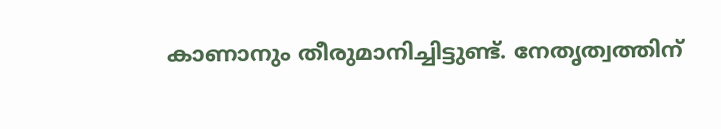കാണാനും തീരുമാനിച്ചിട്ടുണ്ട്. നേതൃത്വത്തിന്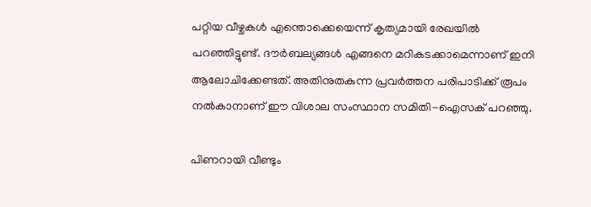പറ്റിയ വീഴ്ചകൾ എന്തൊക്കെയെന്ന് കൃത്യമായി രേഖയിൽ പറഞ്ഞിട്ടുണ്ട്. ദൗർബല്യങ്ങൾ എങ്ങനെ മറികടക്കാമെന്നാണ് ഇനി ആലോചിക്കേണ്ടത്. അതിനുതകുന്ന പ്രവർത്തന പരിപാടിക്ക് രൂപം നൽകാനാണ് ഈ വിശാല സംസ്ഥാന സമിതി-ഐസക് പറഞ്ഞു.

പിണറായി വീണ്ടും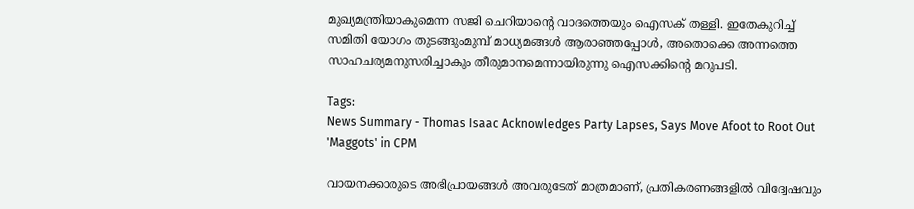മുഖ്യമന്ത്രിയാകുമെന്ന സജി ചെറിയാന്റെ വാദത്തെയും ഐസക് തള്ളി. ഇതേകുറിച്ച് സമിതി യോഗം തുടങ്ങുംമുമ്പ് മാധ്യമങ്ങൾ ആരാഞ്ഞപ്പോൾ, അതൊക്കെ അന്നത്തെ സാഹചര്യമനുസരിച്ചാകും തീരുമാനമെന്നായിരുന്നു ഐസക്കിന്റെ മറുപടി.

Tags:
News Summary - Thomas Isaac Acknowledges Party Lapses, Says Move Afoot to Root Out 'Maggots' in CPM

വായനക്കാരുടെ അഭിപ്രായങ്ങള്‍ അവരുടേത് മാത്രമാണ്, പ്രതികരണങ്ങളിൽ വിദ്വേഷവും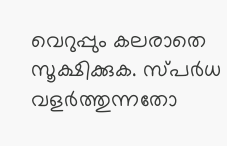വെറുപ്പും കലരാതെ സൂക്ഷിക്കുക. സ്പർധ വളർത്തുന്നതോ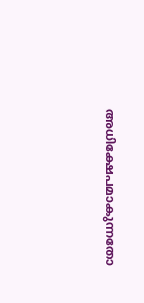അധിക്ഷേപമാകുന്നതോ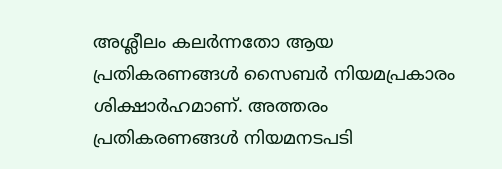അശ്ലീലം കലർന്നതോ ആയ പ്രതികരണങ്ങൾ സൈബർ നിയമപ്രകാരം ശിക്ഷാർഹമാണ്. അത്തരം പ്രതികരണങ്ങൾ നിയമനടപടി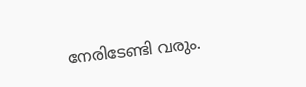നേരിടേണ്ടി വരും.